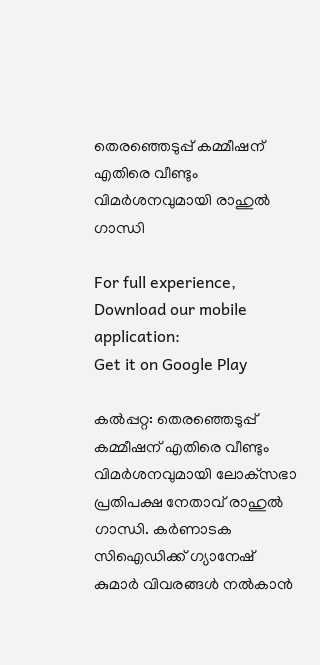തെരഞ്ഞെടുപ്പ് കമ്മീഷന് എതിരെ വീണ്ടും വിമര്‍ശനവുമായി രാഹുല്‍ ഗാന്ധി

For full experience, Download our mobile application:
Get it on Google Play

കല്‍പ്പറ്റ: തെരഞ്ഞെടുപ്പ് കമ്മീഷന് എതിരെ വീണ്ടും വിമര്‍ശനവുമായി ലോക്‌സഭാ പ്രതിപക്ഷ നേതാവ് രാഹുല്‍ ഗാന്ധി. കര്‍ണാടക സിഐഡിക്ക് ഗ്യാനേഷ് കുമാര്‍ വിവരങ്ങള്‍ നല്‍കാന്‍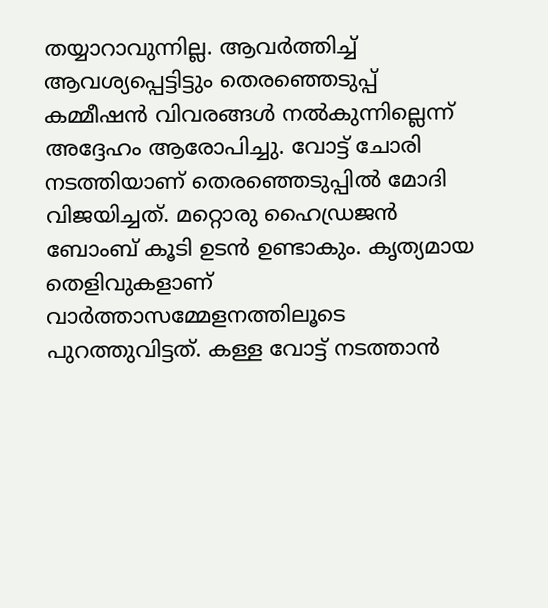തയ്യാറാവുന്നില്ല. ആവര്‍ത്തിച്ച് ആവശ്യപ്പെട്ടിട്ടും തെരഞ്ഞെടുപ്പ് കമ്മീഷന്‍ വിവരങ്ങള്‍ നല്‍കുന്നില്ലെന്ന് അദ്ദേഹം ആരോപിച്ചു. വോട്ട് ചോരി നടത്തിയാണ് തെരഞ്ഞെടുപ്പില്‍ മോദി വിജയിച്ചത്. മറ്റൊരു ഹൈഡ്രജന്‍ ബോംബ് കൂടി ഉടന്‍ ഉണ്ടാകും. കൃത്യമായ തെളിവുകളാണ് വാര്‍ത്താസമ്മേളനത്തിലൂടെ പുറത്തുവിട്ടത്. കള്ള വോട്ട് നടത്താന്‍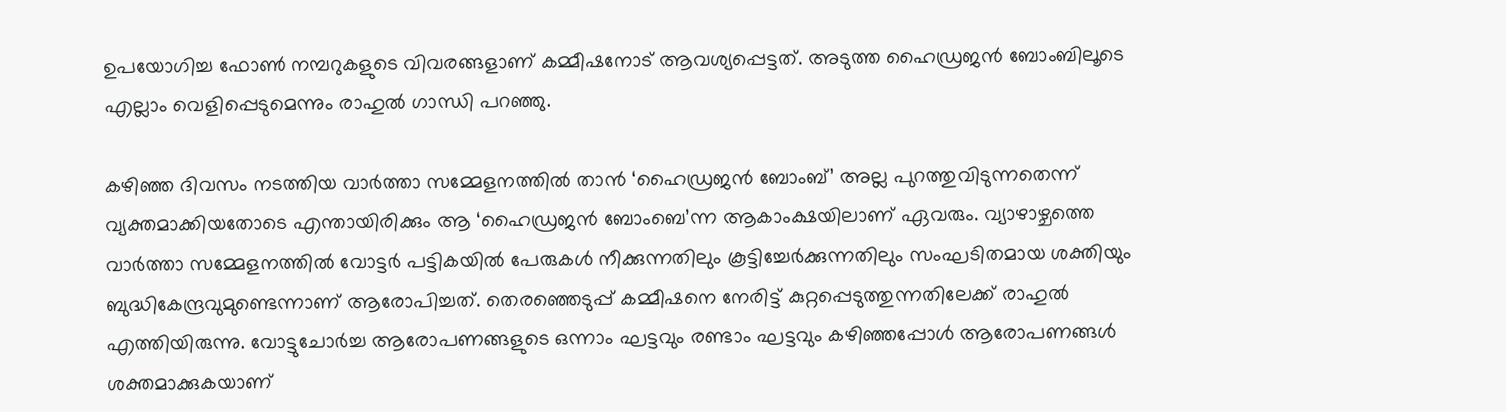ഉപയോഗിച്ച ഫോണ്‍ നമ്പറുകളുടെ വിവരങ്ങളാണ് കമ്മീഷനോട് ആവശ്യപ്പെട്ടത്. അടുത്ത ഹൈഡ്രജന്‍ ബോംബിലൂടെ എല്ലാം വെളിപ്പെടുമെന്നും രാഹുല്‍ ഗാന്ധി പറഞ്ഞു.

കഴിഞ്ഞ ദിവസം നടത്തിയ വാര്‍ത്താ സമ്മേളനത്തില്‍ താന്‍ ‘ഹൈഡ്രജന്‍ ബോംബ്’ അല്ല പുറത്തുവിടുന്നതെന്ന് വ്യക്തമാക്കിയതോടെ എന്തായിരിക്കും ആ ‘ഹൈഡ്രജന്‍ ബോംബെ’ന്ന ആകാംക്ഷയിലാണ് ഏവരും. വ്യാഴാഴ്ചത്തെ വാര്‍ത്താ സമ്മേളനത്തില്‍ വോട്ടര്‍ പട്ടികയില്‍ പേരുകള്‍ നീക്കുന്നതിലും കൂട്ടിച്ചേര്‍ക്കുന്നതിലും സംഘടിതമായ ശക്തിയും ബുദ്ധികേന്ദ്രവുമുണ്ടെന്നാണ് ആരോപിച്ചത്. തെരഞ്ഞെടുപ്പ് കമ്മീഷനെ നേരിട്ട് കുറ്റപ്പെടുത്തുന്നതിലേക്ക് രാഹുല്‍ എത്തിയിരുന്നു. വോട്ടുചോര്‍ച്ച ആരോപണങ്ങളുടെ ഒന്നാം ഘട്ടവും രണ്ടാം ഘട്ടവും കഴിഞ്ഞപ്പോള്‍ ആരോപണങ്ങള്‍ ശക്തമാക്കുകയാണ്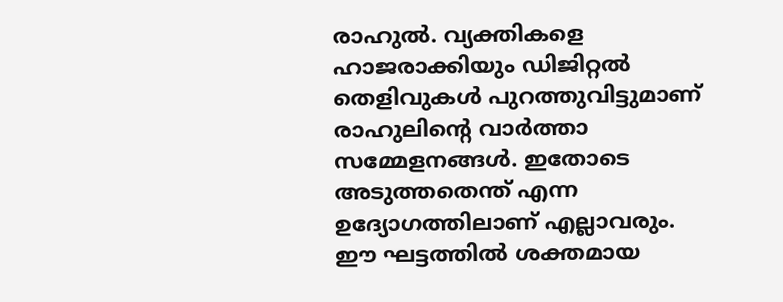രാഹുല്‍. വ്യക്തികളെ ഹാജരാക്കിയും ഡിജിറ്റല്‍ തെളിവുകള്‍ പുറത്തുവിട്ടുമാണ് രാഹുലിന്റെ വാര്‍ത്താ സമ്മേളനങ്ങള്‍. ഇതോടെ അടുത്തതെന്ത് എന്ന ഉദ്യോഗത്തിലാണ് എല്ലാവരും. ഈ ഘട്ടത്തില്‍ ശക്തമായ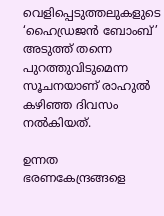വെളിപ്പെടുത്തലുകളുടെ ‘ഹൈഡ്രജന്‍ ബോംബ്’ അടുത്ത് തന്നെ പുറത്തുവിടുമെന്ന സൂചനയാണ് രാഹുല്‍ കഴിഞ്ഞ ദിവസം നല്‍കിയത്.

ഉന്നത ഭരണകേന്ദ്രങ്ങളെ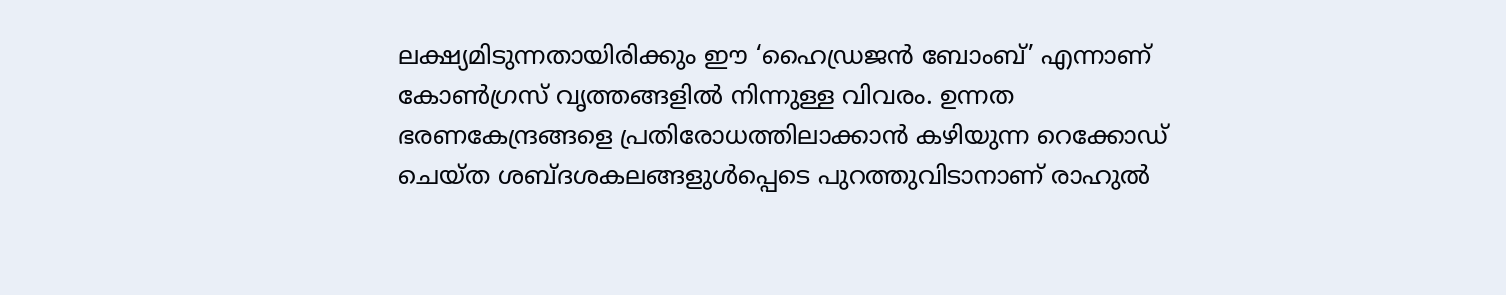ലക്ഷ്യമിടുന്നതായിരിക്കും ഈ ‘ഹൈഡ്രജന്‍ ബോംബ്’ എന്നാണ് കോണ്‍ഗ്രസ് വൃത്തങ്ങളില്‍ നിന്നുള്ള വിവരം. ഉന്നത ഭരണകേന്ദ്രങ്ങളെ പ്രതിരോധത്തിലാക്കാന്‍ കഴിയുന്ന റെക്കോഡ് ചെയ്ത ശബ്ദശകലങ്ങളുള്‍പ്പെടെ പുറത്തുവിടാനാണ് രാഹുല്‍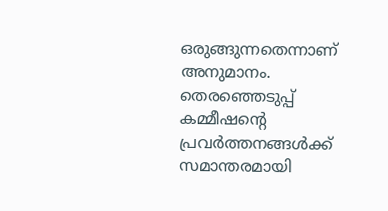ഒരുങ്ങുന്നതെന്നാണ് അനുമാനം. തെരഞ്ഞെടുപ്പ് കമ്മീഷന്റെ പ്രവര്‍ത്തനങ്ങള്‍ക്ക് സമാന്തരമായി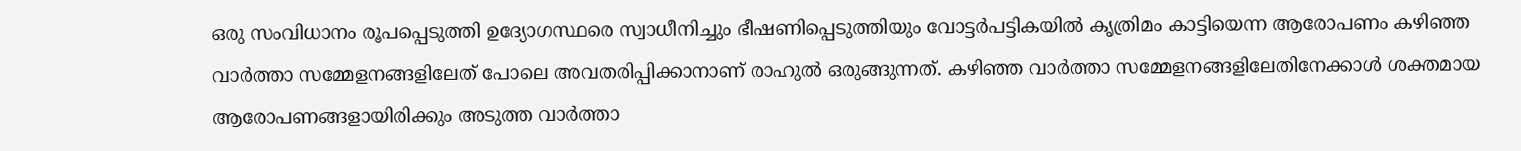ഒരു സംവിധാനം രൂപപ്പെടുത്തി ഉദ്യോഗസ്ഥരെ സ്വാധീനിച്ചും ഭീഷണിപ്പെടുത്തിയും വോട്ടര്‍പട്ടികയില്‍ കൃത്രിമം കാട്ടിയെന്ന ആരോപണം കഴിഞ്ഞ വാര്‍ത്താ സമ്മേളനങ്ങളിലേത് പോലെ അവതരിപ്പിക്കാനാണ് രാഹുല്‍ ഒരുങ്ങുന്നത്. കഴിഞ്ഞ വാര്‍ത്താ സമ്മേളനങ്ങളിലേതിനേക്കാള്‍ ശക്തമായ ആരോപണങ്ങളായിരിക്കും അടുത്ത വാര്‍ത്താ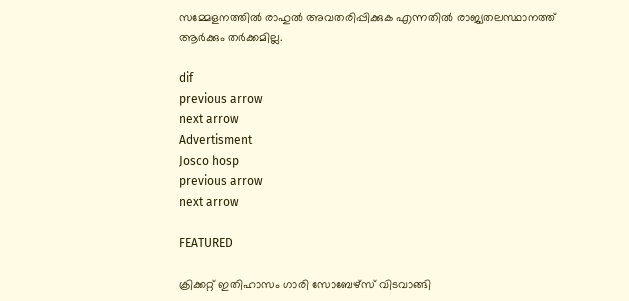സമ്മേളനത്തില്‍ രാഹുല്‍ അവതരിപ്പിക്കുക എന്നതില്‍ രാജ്യതലസ്ഥാനത്ത് ആര്‍ക്കും തര്‍ക്കമില്ല.

dif
previous arrow
next arrow
Advertisment
Josco hosp
previous arrow
next arrow

FEATURED

ക്രിക്കറ്റ് ഇതിഹാസം ഗാരി സോബേഴ്സ് വിടവാങ്ങി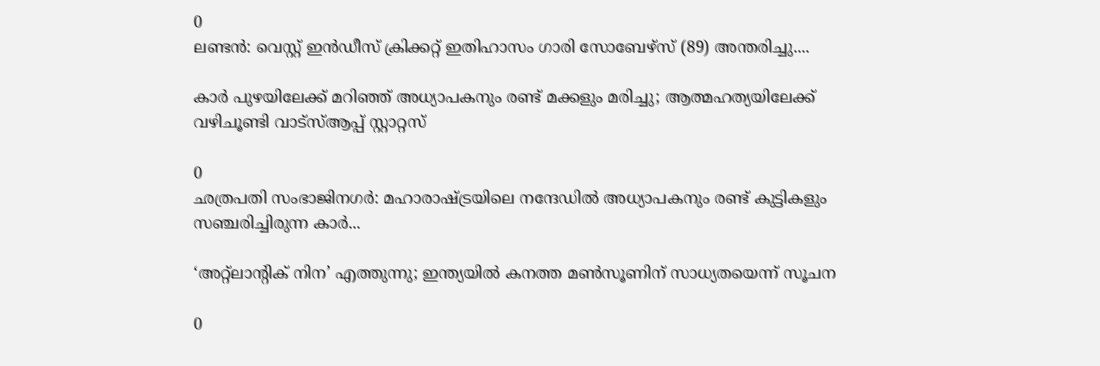0
ലണ്ടൻ: വെസ്റ്റ് ഇൻഡീസ് ക്രിക്കറ്റ് ഇതിഹാസം ഗാരി സോബേഴ്‌സ് (89) അന്തരിച്ചു....

കാർ പുഴയിലേക്ക് മറിഞ്ഞ് അധ്യാപകനും രണ്ട് മക്കളും മരിച്ചു; ആത്മഹത്യയിലേക്ക് വഴിചൂണ്ടി വാട്സ്ആപ്പ് സ്റ്റാറ്റസ്

0
ഛത്രപതി സംഭാജിനഗർ: മഹാരാഷ്ട്രയിലെ നന്ദേഡില്‍ അധ്യാപകനും രണ്ട് കുട്ടികളും സഞ്ചരിച്ചിരുന്ന കാര്‍...

‘അറ്റ്ലാന്റിക് നിന’ എത്തുന്നു; ഇന്ത്യയിൽ കനത്ത മൺസൂണിന് സാധ്യതയെന്ന് സൂചന

0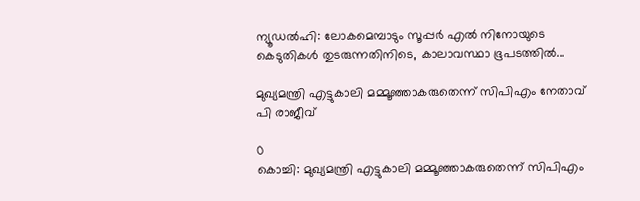ന്യൂഡൽഹി: ലോകമെമ്പാടും സൂപ്പർ എൽ നിനോയുടെ കെടുതികൾ തുടരുന്നതിനിടെ, കാലാവസ്ഥാ ഭൂപടത്തിൽ...

മുഖ്യമന്ത്രി എട്ടുകാലി മമ്മൂഞ്ഞാകരുതെന്ന് സിപിഎം നേതാവ് പി രാജീവ്

0
കൊച്ചി: മുഖ്യമന്ത്രി എട്ടുകാലി മമ്മൂഞ്ഞാകരുതെന്ന് സിപിഎം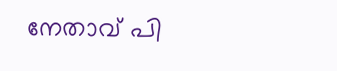നേതാവ് പി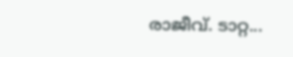രാജീവ്. ടാറ്റ...